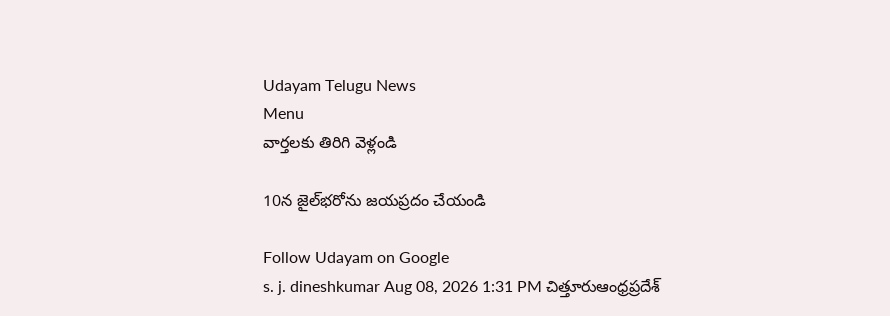Udayam Telugu News
Menu
వార్తలకు తిరిగి వెళ్లండి

10న జైల్‌భరోను జయప్రదం చేయండి

Follow Udayam on Google
s. j. dineshkumar Aug 08, 2026 1:31 PM చిత్తూరుఆంధ్రప్రదేశ్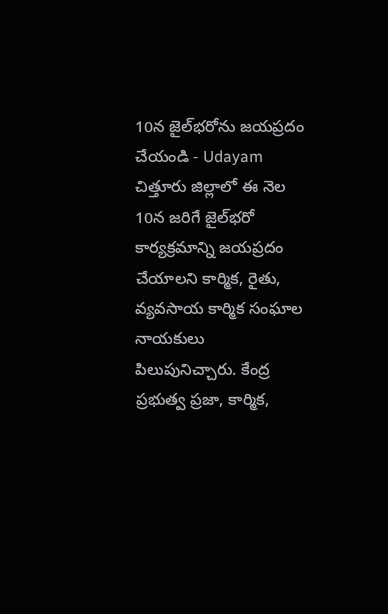10న జైల్‌భరోను జయప్రదం చేయండి - Udayam
చిత్తూరు జిల్లాలో ఈ నెల 10న జరిగే జైల్‌భరో కార్యక్రమాన్ని జయప్రదం చేయాలని కార్మిక, రైతు, వ్యవసాయ కార్మిక సంఘాల నాయకులు పిలుపునిచ్చారు. కేంద్ర ప్రభుత్వ ప్రజా, కార్మిక,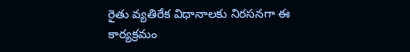రైతు వ్యతిరేక విధానాలకు నిరసనగా ఈ కార్యక్రమం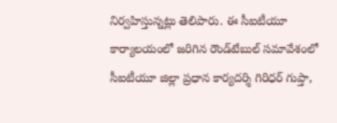నిర్వహిస్తున్నట్లు తెలిపారు. ఈ సీఐటీయూ కార్యాలయంలో జరిగిన రౌండ్‌టేబుల్ సమావేశంలో సీఐటీయూ జిల్లా ప్రధాన కార్యదర్శి గిరిధర్ గుప్తా,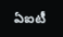ఏఐటీ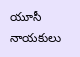యూసీ నాయకులు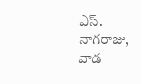ఎస్. నాగరాజు, వాడ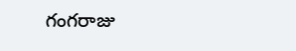గంగరాజు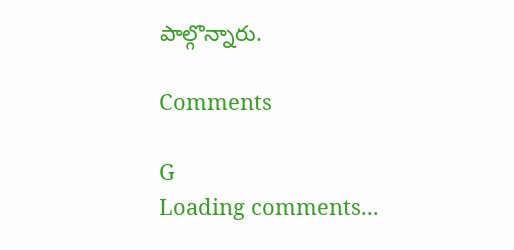పాల్గొన్నారు.

Comments

G
Loading comments...